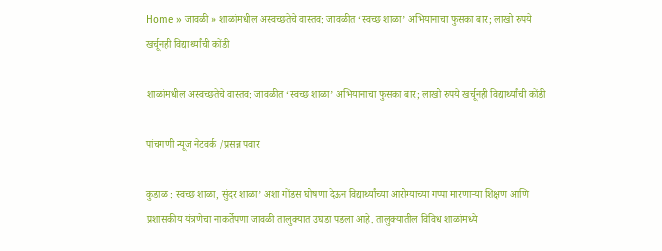Home » जावळी » शाळांमधील अस्वच्छतेचे वास्तव: जावळीत ‘स्वच्छ शाळा’ अभियानाचा फुसका बार; लाखो रुपये खर्चूनही विद्यार्थ्यांची कोंडी

शाळांमधील अस्वच्छतेचे वास्तव: जावळीत ‘स्वच्छ शाळा’ अभियानाचा फुसका बार; लाखो रुपये खर्चूनही विद्यार्थ्यांची कोंडी

पांचगणी न्यूज नेटवर्क /प्रसन्न पवार

कुडाळ : स्वच्छ शाळा, सुंदर शाळा’ अशा गोंडस घोषणा देऊन विद्यार्थ्यांच्या आरोग्याच्या गप्पा मारणाऱ्या शिक्षण आणि प्रशासकीय यंत्रणेचा नाकर्तेपणा जावळी तालुक्यात उघडा पडला आहे. तालुक्यातील विविध शाळांमध्ये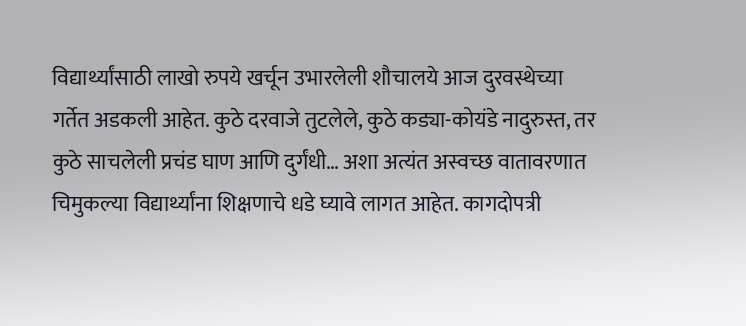विद्यार्थ्यांसाठी लाखो रुपये खर्चून उभारलेली शौचालये आज दुरवस्थेच्या गर्तेत अडकली आहेत. कुठे दरवाजे तुटलेले, कुठे कड्या-कोयंडे नादुरुस्त, तर कुठे साचलेली प्रचंड घाण आणि दुर्गंधी… अशा अत्यंत अस्वच्छ वातावरणात चिमुकल्या विद्यार्थ्यांना शिक्षणाचे धडे घ्यावे लागत आहेत. कागदोपत्री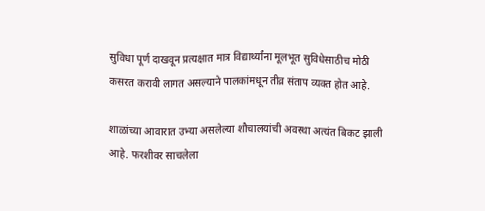सुविधा पूर्ण दाखवून प्रत्यक्षात मात्र विद्यार्थ्यांना मूलभूत सुविधेसाठीच मोठी कसरत करावी लागत असल्याने पालकांमधून तीव्र संताप व्यक्त होत आहे.

शाळांच्या आवारात उभ्या असलेल्या शौचालयांची अवस्था अत्यंत बिकट झाली आहे. फरशीवर साचलेला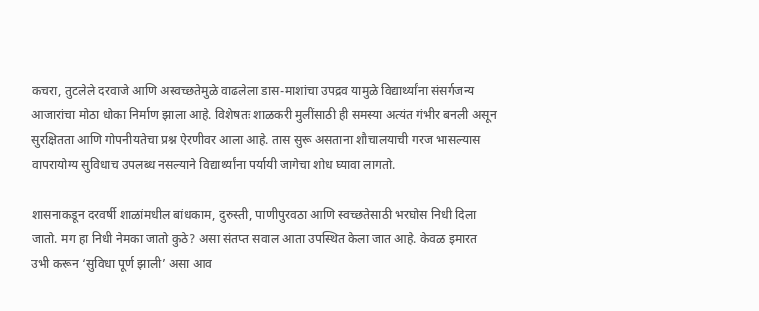कचरा, तुटलेले दरवाजे आणि अस्वच्छतेमुळे वाढलेला डास-माशांचा उपद्रव यामुळे विद्यार्थ्यांना संसर्गजन्य आजारांचा मोठा धोका निर्माण झाला आहे. विशेषतः शाळकरी मुलींसाठी ही समस्या अत्यंत गंभीर बनली असून सुरक्षितता आणि गोपनीयतेचा प्रश्न ऐरणीवर आला आहे. तास सुरू असताना शौचालयाची गरज भासल्यास वापरायोग्य सुविधाच उपलब्ध नसल्याने विद्यार्थ्यांना पर्यायी जागेचा शोध घ्यावा लागतो.

शासनाकडून दरवर्षी शाळांमधील बांधकाम, दुरुस्ती, पाणीपुरवठा आणि स्वच्छतेसाठी भरघोस निधी दिला जातो. मग हा निधी नेमका जातो कुठे? असा संतप्त सवाल आता उपस्थित केला जात आहे. केवळ इमारत उभी करून ‘सुविधा पूर्ण झाली’ असा आव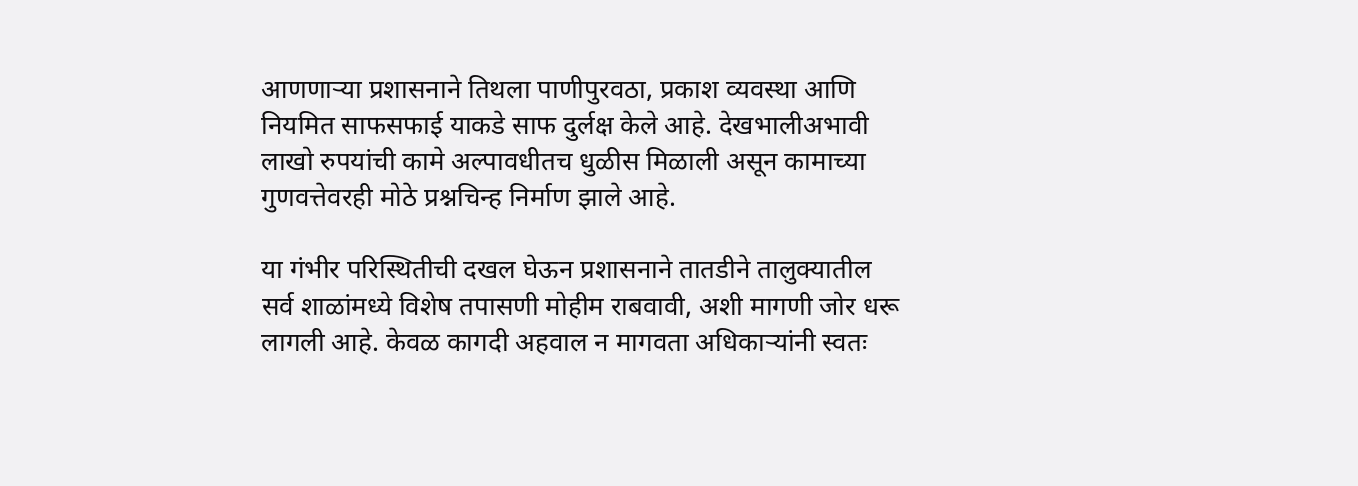आणणाऱ्या प्रशासनाने तिथला पाणीपुरवठा, प्रकाश व्यवस्था आणि नियमित साफसफाई याकडे साफ दुर्लक्ष केले आहे. देखभालीअभावी लाखो रुपयांची कामे अल्पावधीतच धुळीस मिळाली असून कामाच्या गुणवत्तेवरही मोठे प्रश्नचिन्ह निर्माण झाले आहे.

या गंभीर परिस्थितीची दखल घेऊन प्रशासनाने तातडीने तालुक्यातील सर्व शाळांमध्ये विशेष तपासणी मोहीम राबवावी, अशी मागणी जोर धरू लागली आहे. केवळ कागदी अहवाल न मागवता अधिकाऱ्यांनी स्वतः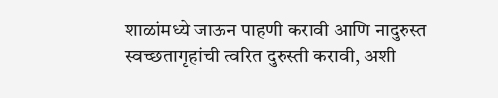शाळांमध्ये जाऊन पाहणी करावी आणि नादुरुस्त स्वच्छतागृहांची त्वरित दुरुस्ती करावी, अशी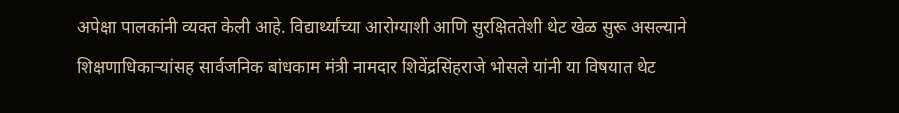अपेक्षा पालकांनी व्यक्त केली आहे. विद्यार्थ्यांच्या आरोग्याशी आणि सुरक्षिततेशी थेट खेळ सुरू असल्याने शिक्षणाधिकाऱ्यांसह सार्वजनिक बांधकाम मंत्री नामदार शिवेंद्रसिंहराजे भोसले यांनी या विषयात थेट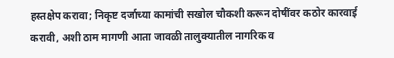हस्तक्षेप करावा; निकृष्ट दर्जाच्या कामांची सखोल चौकशी करून दोषींवर कठोर कारवाई करावी, अशी ठाम मागणी आता जावळी तालुक्यातील नागरिक व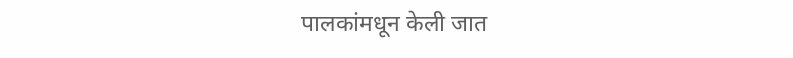पालकांमधून केली जात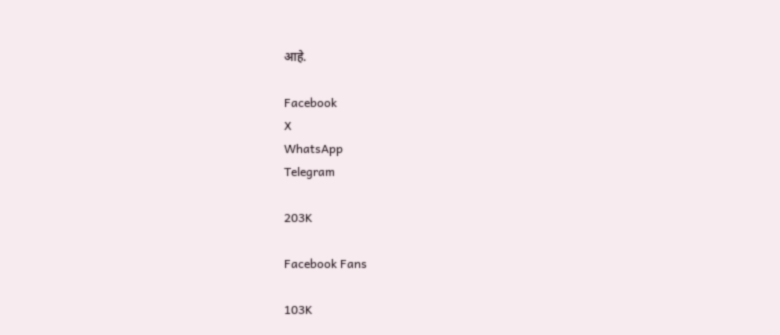आहे.

Facebook
X
WhatsApp
Telegram

203K

Facebook Fans

103K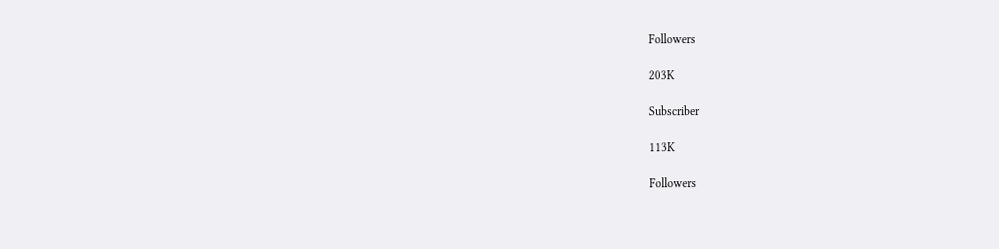Followers

203K

Subscriber

113K

Followers